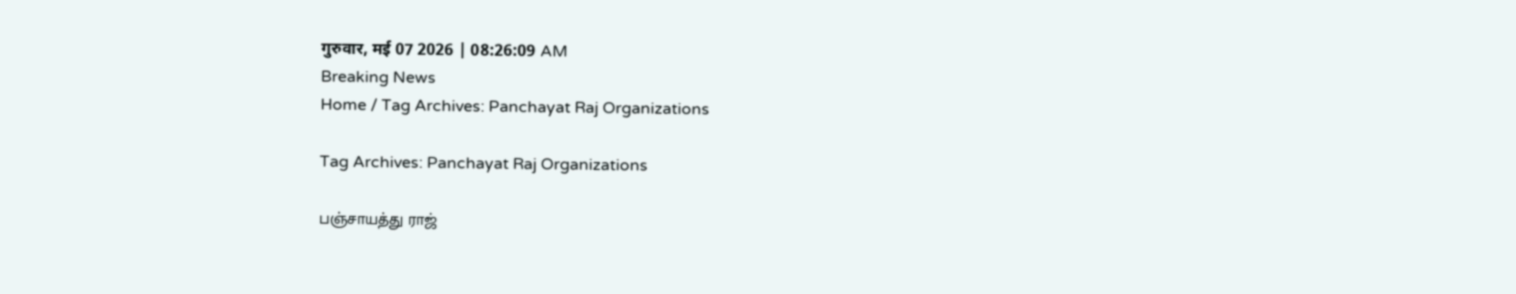गुरुवार, मई 07 2026 | 08:26:09 AM
Breaking News
Home / Tag Archives: Panchayat Raj Organizations

Tag Archives: Panchayat Raj Organizations

பஞ்சாயத்து ராஜ்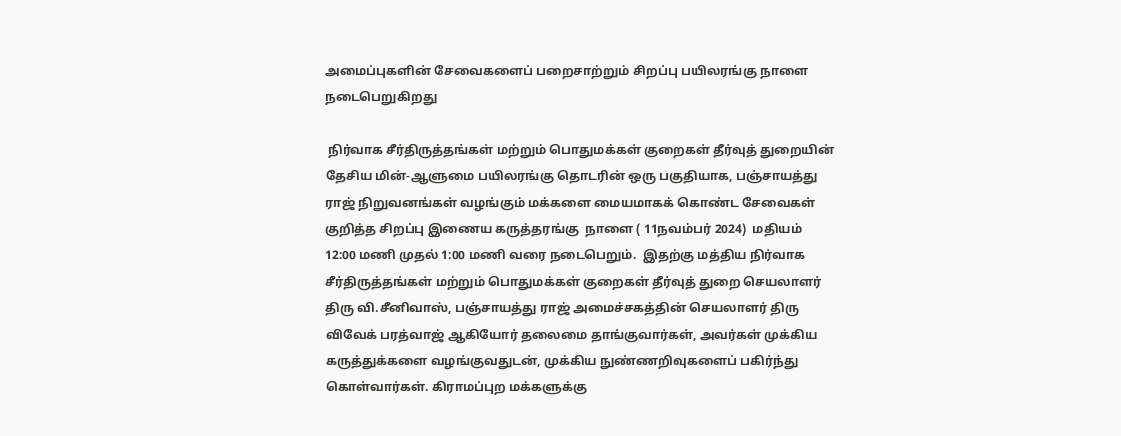அமைப்புகளின் சேவைகளைப் பறைசாற்றும் சிறப்பு பயிலரங்கு நாளை நடைபெறுகிறது

 நிர்வாக சீர்திருத்தங்கள் மற்றும் பொதுமக்கள் குறைகள் தீர்வுத் துறையின் தேசிய மின்-ஆளுமை பயிலரங்கு தொடரின் ஒரு பகுதியாக, பஞ்சாயத்து ராஜ் நிறுவனங்கள் வழங்கும் மக்களை மையமாகக் கொண்ட சேவைகள் குறித்த சிறப்பு இணைய கருத்தரங்கு  நாளை ( 11நவம்பர் 2024)  மதியம்  12:00 மணி முதல் 1:00 மணி வரை நடைபெறும்.  இதற்கு மத்திய நிர்வாக சீர்திருத்தங்கள் மற்றும் பொதுமக்கள் குறைகள் தீர்வுத் துறை செயலாளர் திரு வி.சீனிவாஸ், பஞ்சாயத்து ராஜ் அமைச்சகத்தின் செயலாளர் திரு விவேக் பரத்வாஜ் ஆகியோர் தலைமை தாங்குவார்கள், அவர்கள் முக்கிய கருத்துக்களை வழங்குவதுடன், முக்கிய நுண்ணறிவுகளைப் பகிர்ந்து கொள்வார்கள். கிராமப்புற மக்களுக்கு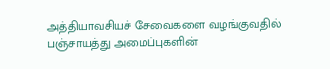அத்தியாவசியச் சேவைகளை வழங்குவதில் பஞ்சாயத்து அமைப்புகளின்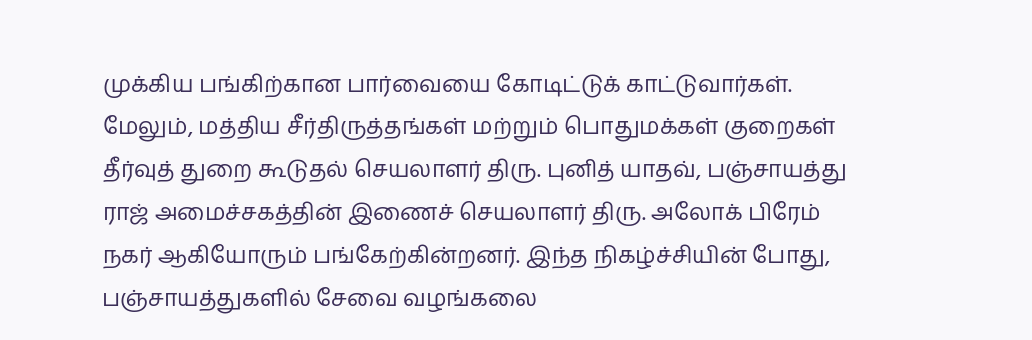முக்கிய பங்கிற்கான பார்வையை கோடிட்டுக் காட்டுவார்கள். மேலும், மத்திய சீர்திருத்தங்கள் மற்றும் பொதுமக்கள் குறைகள் தீர்வுத் துறை கூடுதல் செயலாளர் திரு. புனித் யாதவ், பஞ்சாயத்து ராஜ் அமைச்சகத்தின் இணைச் செயலாளர் திரு. அலோக் பிரேம் நகர் ஆகியோரும் பங்கேற்கின்றனர். இந்த நிகழ்ச்சியின் போது, பஞ்சாயத்துகளில் சேவை வழங்கலை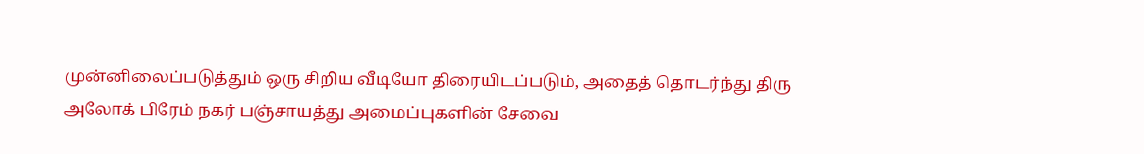முன்னிலைப்படுத்தும் ஒரு சிறிய வீடியோ திரையிடப்படும், அதைத் தொடர்ந்து திரு அலோக் பிரேம் நகர் பஞ்சாயத்து அமைப்புகளின் சேவை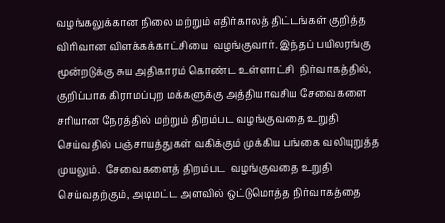வழங்கலுக்கான நிலை மற்றும் எதிர்காலத் திட்டங்கள் குறித்த விரிவான விளக்கக்காட்சியை  வழங்குவார். இந்தப் பயிலரங்கு மூன்றடுக்கு சுய அதிகாரம் கொண்ட உள்ளாட்சி  நிர்வாகத்தில், குறிப்பாக கிராமப்புற மக்களுக்கு அத்தியாவசிய சேவைகளை சரியான நேரத்தில் மற்றும் திறம்பட வழங்குவதை உறுதி செய்வதில் பஞ்சாயத்துகள் வகிக்கும் முக்கிய பங்கை வலியுறுத்த முயலும்.  சேவைகளைத் திறம்பட  வழங்குவதை உறுதி செய்வதற்கும், அடிமட்ட அளவில் ஒட்டுமொத்த நிர்வாகத்தை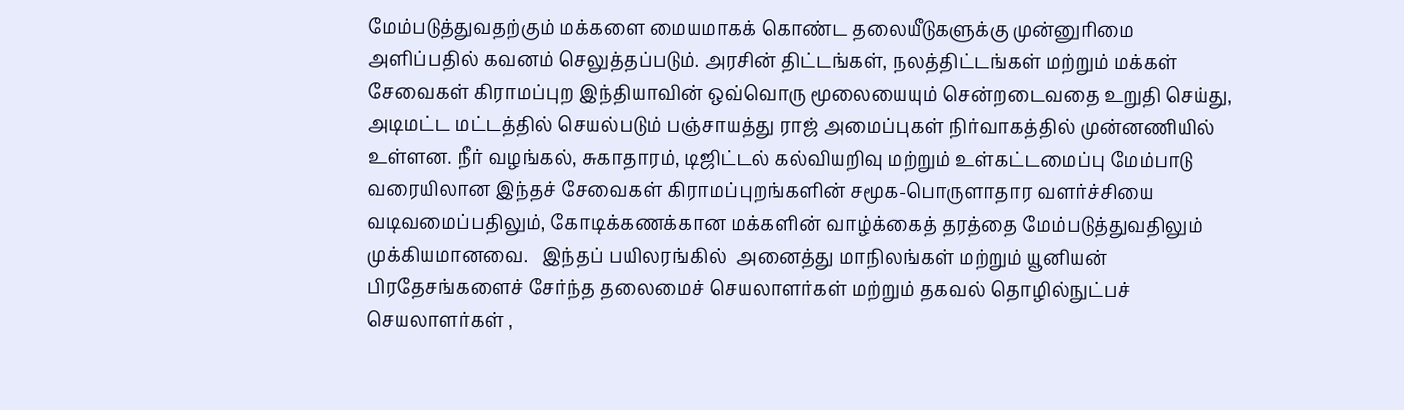மேம்படுத்துவதற்கும் மக்களை மையமாகக் கொண்ட தலையீடுகளுக்கு முன்னுரிமை அளிப்பதில் கவனம் செலுத்தப்படும். அரசின் திட்டங்கள், நலத்திட்டங்கள் மற்றும் மக்கள் சேவைகள் கிராமப்புற இந்தியாவின் ஒவ்வொரு மூலையையும் சென்றடைவதை உறுதி செய்து, அடிமட்ட மட்டத்தில் செயல்படும் பஞ்சாயத்து ராஜ் அமைப்புகள் நிர்வாகத்தில் முன்னணியில் உள்ளன. நீர் வழங்கல், சுகாதாரம், டிஜிட்டல் கல்வியறிவு மற்றும் உள்கட்டமைப்பு மேம்பாடு வரையிலான இந்தச் சேவைகள் கிராமப்புறங்களின் சமூக-பொருளாதார வளர்ச்சியை வடிவமைப்பதிலும், கோடிக்கணக்கான மக்களின் வாழ்க்கைத் தரத்தை மேம்படுத்துவதிலும் முக்கியமானவை.   இந்தப் பயிலரங்கில்  அனைத்து மாநிலங்கள் மற்றும் யூனியன் பிரதேசங்களைச் சேர்ந்த தலைமைச் செயலாளர்கள் மற்றும் தகவல் தொழில்நுட்பச் செயலாளர்கள் ,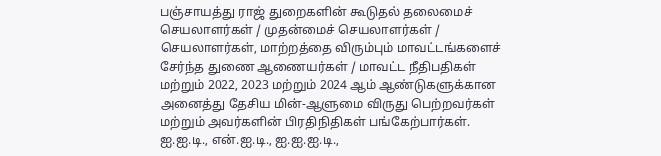பஞ்சாயத்து ராஜ் துறைகளின் கூடுதல் தலைமைச் செயலாளர்கள் / முதன்மைச் செயலாளர்கள் / செயலாளர்கள், மாற்றத்தை விரும்பும் மாவட்டங்களைச் சேர்ந்த துணை ஆணையர்கள் / மாவட்ட நீதிபதிகள் மற்றும் 2022, 2023 மற்றும் 2024 ஆம் ஆண்டுகளுக்கான அனைத்து தேசிய மின்-ஆளுமை விருது பெற்றவர்கள் மற்றும் அவர்களின் பிரதிநிதிகள் பங்கேற்பார்கள்.   ஐ.ஐ.டி., என்.ஐ.டி., ஐ.ஐ.ஐ.டி.,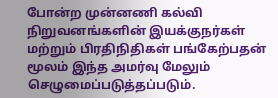போன்ற முன்னணி கல்வி நிறுவனங்களின் இயக்குநர்கள் மற்றும் பிரதிநிதிகள் பங்கேற்பதன் மூலம் இந்த அமர்வு மேலும் செழுமைப்படுத்தப்படும்.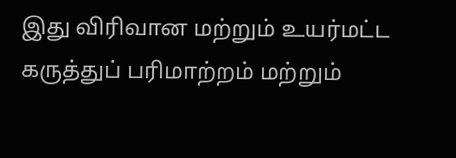இது விரிவான மற்றும் உயர்மட்ட கருத்துப் பரிமாற்றம் மற்றும்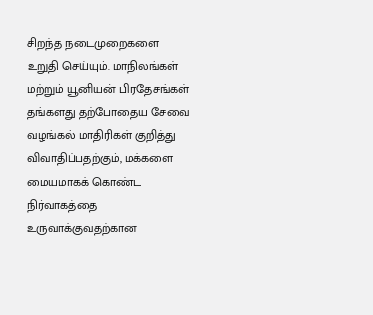சிறந்த நடைமுறைகளை உறுதி செய்யும். மாநிலங்கள் மற்றும் யூனியன் பிரதேசங்கள் தங்களது தற்போதைய சேவை வழங்கல் மாதிரிகள் குறித்து விவாதிப்பதற்கும், மக்களை மையமாகக் கொண்ட நிர்வாகத்தை உருவாக்குவதற்கான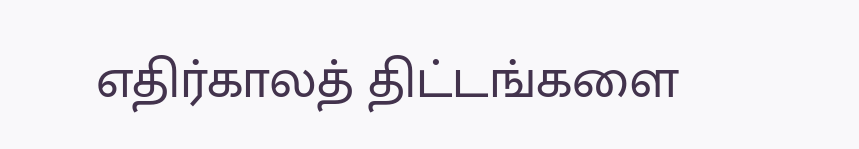எதிர்காலத் திட்டங்களை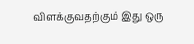விளக்குவதற்கும் இது ஒரு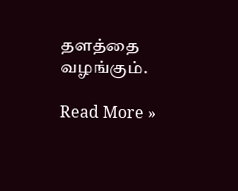தளத்தை வழங்கும்.

Read More »